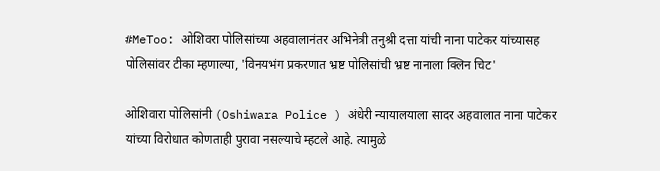#MeToo: ओशिवरा पोलिसांच्या अहवालानंतर अभिनेत्री तनुश्री दत्ता यांची नाना पाटेकर यांच्यासह पोलिसांवर टीका म्हणाल्या, 'विनयभंग प्रकरणात भ्रष्ट पोलिसांची भ्रष्ट नानाला क्लिन चिट'

ओशिवारा पोलिसांनी (Oshiwara Police ) अंधेरी न्यायालयाला सादर अहवालात नाना पाटेकर यांच्या विरोधात कोणताही पुरावा नसल्याचे म्हटले आहे. त्यामुळे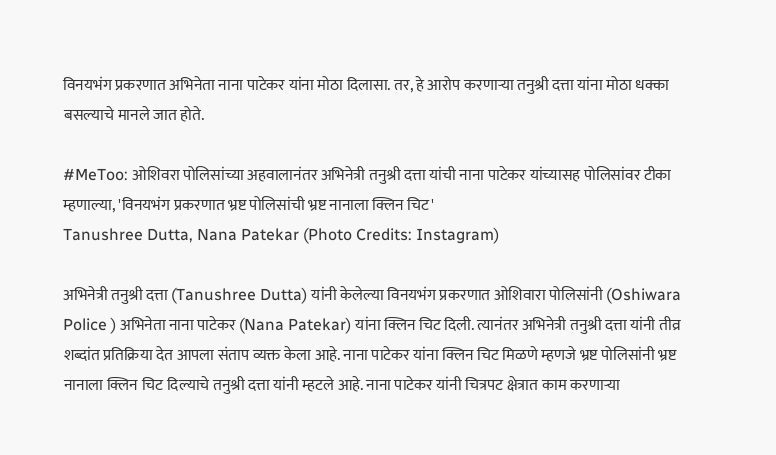विनयभंग प्रकरणात अभिनेता नाना पाटेकर यांना मोठा दिलासा. तर, हे आरोप करणाऱ्या तनुश्री दत्ता यांना मोठा धक्का बसल्याचे मानले जात होते.

#MeToo: ओशिवरा पोलिसांच्या अहवालानंतर अभिनेत्री तनुश्री दत्ता यांची नाना पाटेकर यांच्यासह पोलिसांवर टीका म्हणाल्या, 'विनयभंग प्रकरणात भ्रष्ट पोलिसांची भ्रष्ट नानाला क्लिन चिट'
Tanushree Dutta, Nana Patekar (Photo Credits: Instagram)

अभिनेत्री तनुश्री दत्ता (Tanushree Dutta) यांनी केलेल्या विनयभंग प्रकरणात ओशिवारा पोलिसांनी (Oshiwara Police ) अभिनेता नाना पाटेकर (Nana Patekar) यांना क्लिन चिट दिली. त्यानंतर अभिनेत्री तनुश्री दत्ता यांनी तीव्र शब्दांत प्रतिक्रिया देत आपला संताप व्यक्त केला आहे. नाना पाटेकर यांना क्लिन चिट मिळणे म्हणजे भ्रष्ट पोलिसांनी भ्रष्ट नानाला क्लिन चिट दिल्याचे तनुश्री दत्ता यांनी म्हटले आहे. नाना पाटेकर यांनी चित्रपट क्षेत्रात काम करणाऱ्या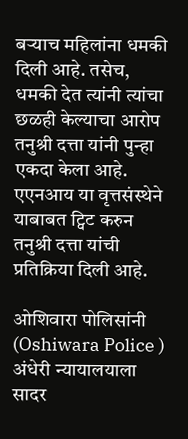बऱ्याच महिलांना धमकी दिली आहे. तसेच, धमकी देत त्यांनी त्यांचा छळही केल्याचा आरोप तनुश्री दत्ता यांनी पुन्हा एकदा केला आहे. एएनआय या वृत्तसंस्थेने याबाबत ट्विट करुन तनुश्री दत्ता यांची प्रतिक्रिया दिली आहे.

ओशिवारा पोलिसांनी (Oshiwara Police ) अंधेरी न्यायालयाला सादर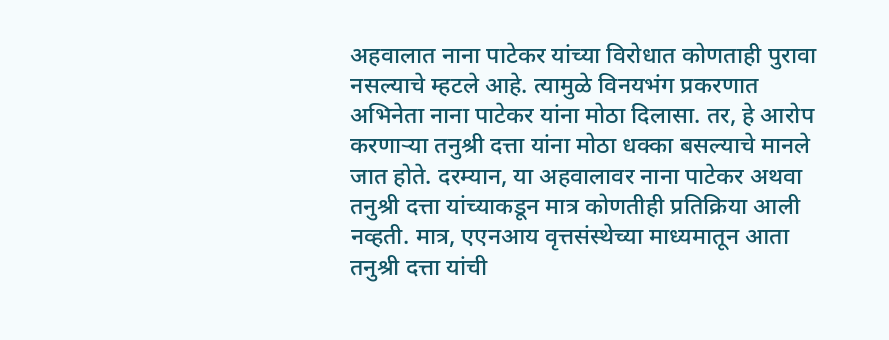अहवालात नाना पाटेकर यांच्या विरोधात कोणताही पुरावा नसल्याचे म्हटले आहे. त्यामुळे विनयभंग प्रकरणात अभिनेता नाना पाटेकर यांना मोठा दिलासा. तर, हे आरोप करणाऱ्या तनुश्री दत्ता यांना मोठा धक्का बसल्याचे मानले जात होते. दरम्यान, या अहवालावर नाना पाटेकर अथवा तनुश्री दत्ता यांच्याकडून मात्र कोणतीही प्रतिक्रिया आली नव्हती. मात्र, एएनआय वृत्तसंस्थेच्या माध्यमातून आता तनुश्री दत्ता यांची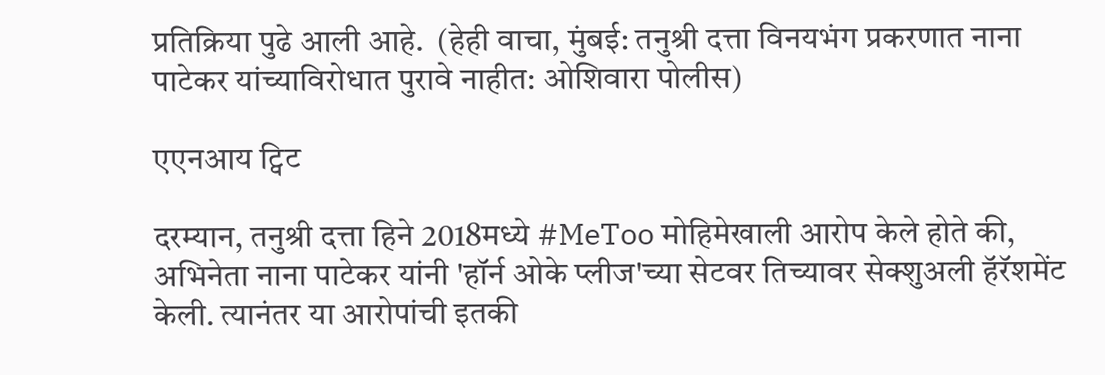प्रतिक्रिया पुढे आली आहे.  (हेही वाचा, मुंबई: तनुश्री दत्ता विनयभंग प्रकरणात नाना पाटेकर यांच्याविरोधात पुरावे नाहीत: ओशिवारा पोलीस)

एएनआय ट्विट

दरम्यान, तनुश्री दत्ता हिने 2018मध्ये #MeToo मोहिमेखाली आरोप केले होते की, अभिनेता नाना पाटेकर यांनी 'हॉर्न ओके प्लीज'च्या सेटवर तिच्यावर सेक्शुअली हॅरॅशमेंट केली. त्यानंतर या आरोपांची इतकी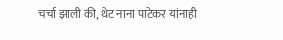चर्चा झाली की, थेट नाना पाटेकर यांनाही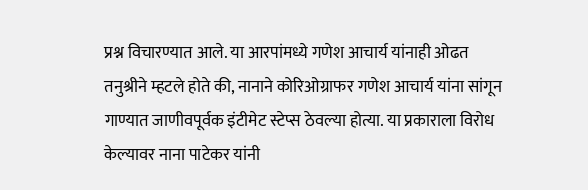प्रश्न विचारण्यात आले. या आरपांमध्ये गणेश आचार्य यांनाही ओढत तनुश्रीने म्हटले होते की, नानाने कोरिओग्राफर गणेश आचार्य यांना सांगून गाण्यात जाणीवपूर्वक इंटीमेट स्टेप्स ठेवल्या होत्या. या प्रकाराला विरोध केल्यावर नाना पाटेकर यांनी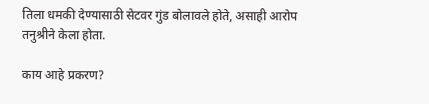तिला धमकी देण्यासाठी सेटवर गुंड बोलावले होते, असाही आरोप तनुश्रीने केला होता.

काय आहे प्रकरण?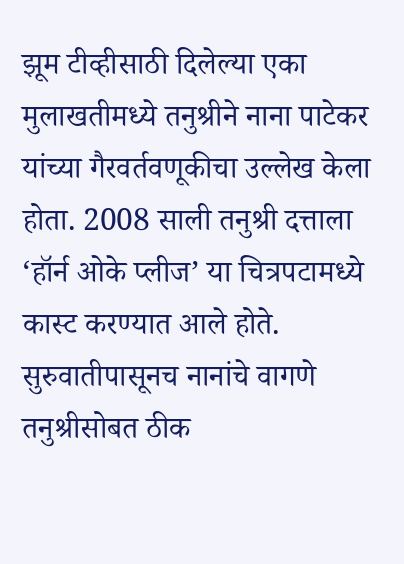झूम टीव्हीसाठी दिलेल्या एका मुलाखतीमध्ये तनुश्रीने नाना पाटेकर यांच्या गैरवर्तवणूकीचा उल्लेख केला होता. 2008 साली तनुश्री दत्ताला ‘हॉर्न ओके प्लीज’ या चित्रपटामध्ये कास्ट करण्यात आले होते. सुरुवातीपासूनच नानांचे वागणे तनुश्रीसोबत ठीक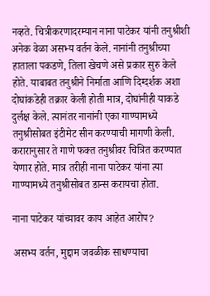नव्हते. चित्रीकरणादरम्यान नाना पाटेकर यांनी तनुश्रीशी अनेक वेळा असभ्य वर्तन केले. नानांनी तनुश्रीच्या हाताला पकडणे, तिला खेचणे असे प्रकार सुरु केले होते. याबाबत तनुश्रीने निर्माता आणि दिग्दर्शक अशा दोघांकडेही तक्रार केली होती मात्र, दोघांनीही याकडे दुर्लक्ष केले. त्यानंतर नानांनी एका गाण्यामध्ये तनुश्रीसोबत इंटीमेट सीन करण्याची मागणी केली. करारानुसार ते गाणे फक्त तनुश्रीवर चित्रित करण्यात येणार होते. मात्र तरीही नाना पाटेकर यांना त्या गाण्यामध्ये तनुश्रीसोबत डान्स करायचा होता.

नाना पाटेकर यांच्यावर काय आहेत आरोप?

असभ्य वर्तन, मुद्दाम जवळीक साधण्याचा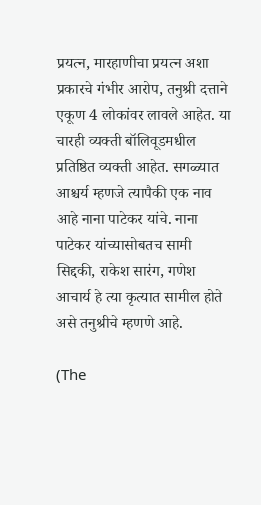प्रयत्न, मारहाणीचा प्रयत्न अशा प्रकारचे गंभीर आरोप, तनुश्री दत्ताने एकूण 4 लोकांवर लावले आहेत. या चारही व्यक्ती बॉलिवूडमधील प्रतिष्ठित व्यक्ती आहेत. सगळ्यात आश्चर्य म्हणजे त्यापैकी एक नाव आहे नाना पाटेकर यांचे. नाना पाटेकर यांच्यासोबतच सामी सिद्दकी, राकेश सारंग, गणेश आचार्य हे त्या कृत्यात सामील होते असे तनुश्रीचे म्हणणे आहे.

(The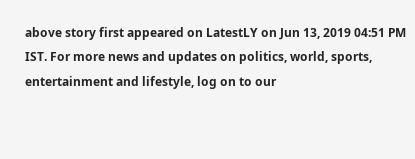above story first appeared on LatestLY on Jun 13, 2019 04:51 PM IST. For more news and updates on politics, world, sports, entertainment and lifestyle, log on to our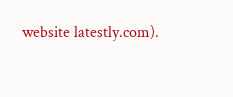website latestly.com).